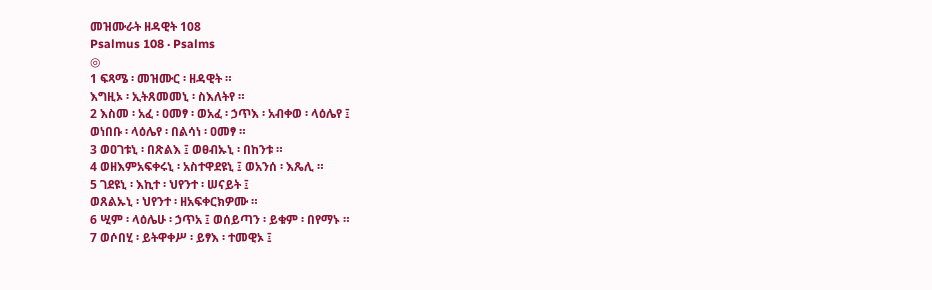መዝሙራት ዘዳዊት 108
Psalmus 108 · Psalms
◎
1 ፍጻሜ ፡ መዝሙር ፡ ዘዳዊት ።
እግዚኦ ፡ ኢትጸመመኒ ፡ ስእለትየ ።
2 እስመ ፡ አፈ ፡ ዐመፃ ፡ ወአፈ ፡ ኃጥእ ፡ አብቀወ ፡ ላዕሌየ ፤
ወነበቡ ፡ ላዕሌየ ፡ በልሳነ ፡ ዐመፃ ።
3 ወዐገቱኒ ፡ በጽልእ ፤ ወፀብኡኒ ፡ በከንቱ ።
4 ወዘእምአፍቀሩኒ ፡ አስተዋደዩኒ ፤ ወአንሰ ፡ እጼሊ ።
5 ገደዩኒ ፡ እኪተ ፡ ህየንተ ፡ ሠናይት ፤
ወጸልኡኒ ፡ ህየንተ ፡ ዘአፍቀርክዎሙ ።
6 ሢም ፡ ላዕሌሁ ፡ ኃጥአ ፤ ወሰይጣን ፡ ይቁም ፡ በየማኑ ።
7 ወሶበሂ ፡ ይትዋቀሥ ፡ ይፃእ ፡ ተመዊኦ ፤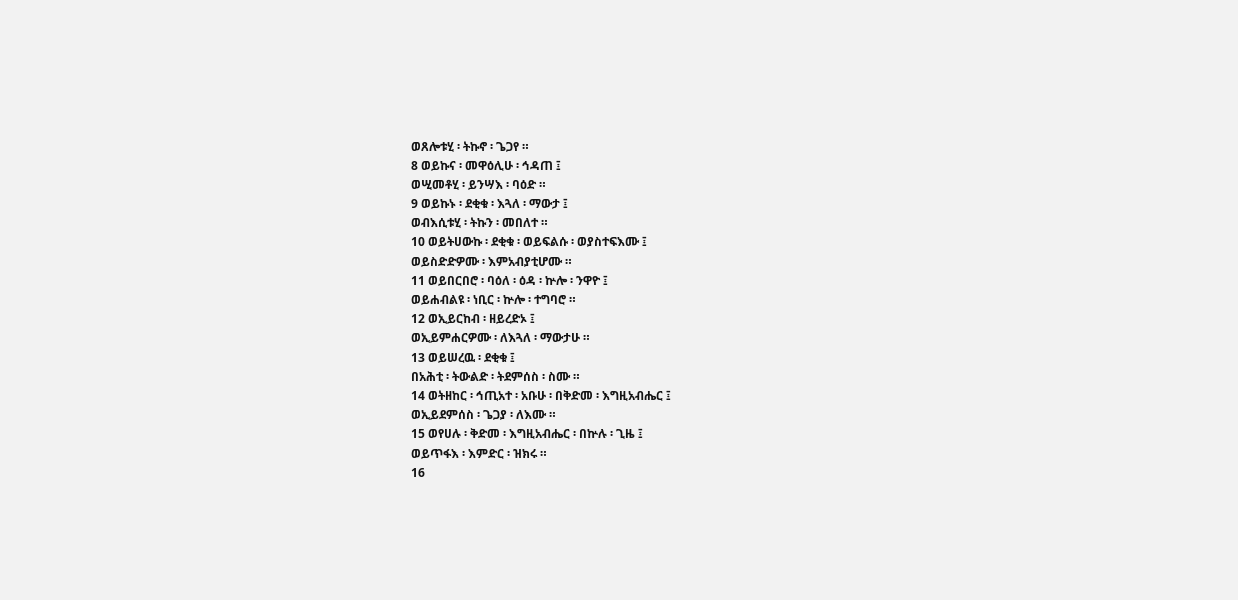ወጸሎቱሂ ፡ ትኩኖ ፡ ጌጋየ ።
8 ወይኩና ፡ መዋዕሊሁ ፡ ኅዳጠ ፤
ወሢመቶሂ ፡ ይንሣእ ፡ ባዕድ ።
9 ወይኩኑ ፡ ደቂቁ ፡ እጓለ ፡ ማውታ ፤
ወብእሲቱሂ ፡ ትኩን ፡ መበለተ ።
10 ወይትሀውኩ ፡ ደቂቁ ፡ ወይፍልሱ ፡ ወያስተፍእሙ ፤
ወይስድድዎሙ ፡ እምአብያቲሆሙ ።
11 ወይበርበሮ ፡ ባዕለ ፡ ዕዳ ፡ ኵሎ ፡ ንዋዮ ፤
ወይሐብልዩ ፡ ነቢር ፡ ኵሎ ፡ ተግባሮ ።
12 ወኢይርከብ ፡ ዘይረድኦ ፤
ወኢይምሐርዎሙ ፡ ለእጓለ ፡ ማውታሁ ።
13 ወይሠረዉ ፡ ደቂቁ ፤
በአሕቲ ፡ ትውልድ ፡ ትደምሰስ ፡ ስሙ ።
14 ወትዘከር ፡ ኅጢአተ ፡ አቡሁ ፡ በቅድመ ፡ እግዚአብሔር ፤
ወኢይደምሰስ ፡ ጌጋያ ፡ ለእሙ ።
15 ወየሀሉ ፡ ቅድመ ፡ እግዚአብሔር ፡ በኵሉ ፡ ጊዜ ፤
ወይጥፋእ ፡ እምድር ፡ ዝክሩ ።
16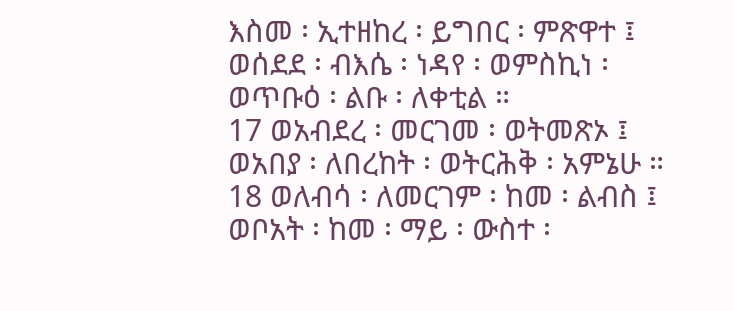እስመ ፡ ኢተዘከረ ፡ ይግበር ፡ ምጽዋተ ፤
ወሰደደ ፡ ብእሴ ፡ ነዳየ ፡ ወምስኪነ ፡
ወጥቡዕ ፡ ልቡ ፡ ለቀቲል ።
17 ወአብደረ ፡ መርገመ ፡ ወትመጽኦ ፤
ወአበያ ፡ ለበረከት ፡ ወትርሕቅ ፡ አምኔሁ ።
18 ወለብሳ ፡ ለመርገም ፡ ከመ ፡ ልብስ ፤
ወቦአት ፡ ከመ ፡ ማይ ፡ ውስተ ፡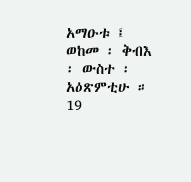አማዑቱ ፤
ወከመ ፡ ቅብእ ፡ ውስተ ፡ አዕጽምቲሁ ።
19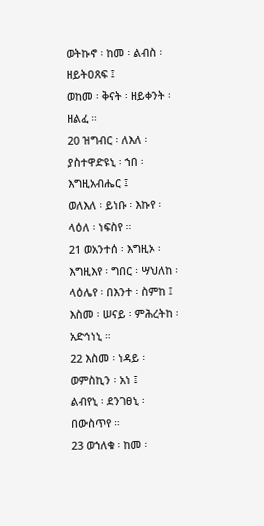ወትኩኖ ፡ ከመ ፡ ልብስ ፡ ዘይትዐጸፍ ፤
ወከመ ፡ ቅናት ፡ ዘይቀንት ፡ ዘልፈ ።
20 ዝግብር ፡ ለእለ ፡ ያስተዋድዩኒ ፡ ኀበ ፡ እግዚአብሔር ፤
ወለእለ ፡ ይነቡ ፡ እኩየ ፡ ላዕለ ፡ ነፍስየ ።
21 ወአንተሰ ፡ እግዚኦ ፡ እግዚእየ ፡ ግበር ፡ ሣህለከ ፡ ላዕሌየ ፡ በእንተ ፡ ስምከ ፤
እስመ ፡ ሠናይ ፡ ምሕረትከ ፡ አድኅነኒ ።
22 እስመ ፡ ነዳይ ፡ ወምስኪን ፡ አነ ፤
ልብየኒ ፡ ደንገፀኒ ፡ በውስጥየ ።
23 ወኀለቁ ፡ ከመ ፡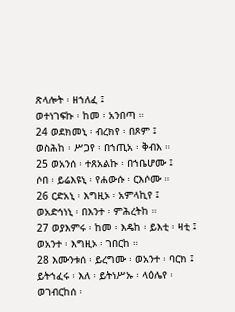ጽላሎት ፡ ዘኀለፈ ፤
ወተነገፍኩ ፡ ከመ ፡ አንበጣ ።
24 ወደክመኒ ፡ ብረክየ ፡ በጾም ፤
ወስሕከ ፡ ሥጋየ ፡ በኀጢአ ፡ ቅብእ ።
25 ወአንሰ ፡ ተጸአልኩ ፡ በኀቤሆሙ ፤
ሶበ ፡ ይሬእዩኒ ፡ የሐውሱ ፡ ርእሶሙ ።
26 ርድአኒ ፡ እግዚኦ ፡ አምላኪየ ፤
ወአድኅነኒ ፡ በእንተ ፡ ምሕረትከ ።
27 ወያእምሩ ፡ ከመ ፡ እዴከ ፡ ይእቲ ፡ ዛቲ ፤
ወአንተ ፡ እግዚኦ ፡ ገበርከ ።
28 እሙንቱሰ ፡ ይረግሙ ፡ ወአንተ ፡ ባርክ ፤
ይትኀፈሩ ፡ እለ ፡ ይትነሥኡ ፡ ላዕሌየ ፡
ወገብርከሰ ፡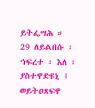ይትፌሣሕ ።
29 ለይልበሱ ፡ ኀፍረተ ፡ እለ ፡ ያስተዋድዩኒ ፤
ወይትዐጸፍዋ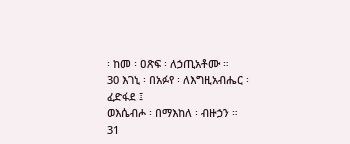፡ ከመ ፡ ዐጽፍ ፡ ለኃጢአቶሙ ።
30 እገኒ ፡ በአፉየ ፡ ለእግዚአብሔር ፡ ፈድፋደ ፤
ወእሴብሖ ፡ በማእከለ ፡ ብዙኃን ።
31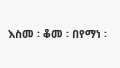እስመ ፡ ቆመ ፡ በየማነ ፡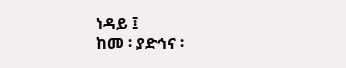ነዳይ ፤
ከመ ፡ ያድኅና ፡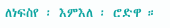ለነፍስየ ፡ እምእለ ፡ ሮድዋ ።